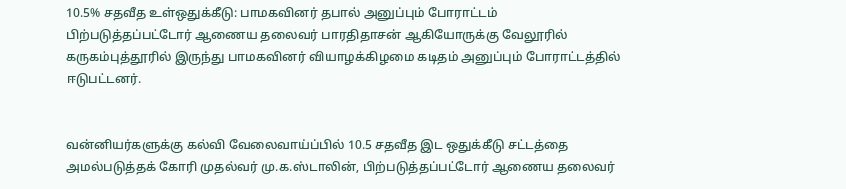10.5% சதவீத உள்ஒதுக்கீடு: பாமகவினர் தபால் அனுப்பும் போராட்டம்
பிற்படுத்தப்பட்டோர் ஆணைய தலைவர் பாரதிதாசன் ஆகியோருக்கு வேலூரில் கருகம்புத்தூரில் இருந்து பாமகவினர் வியாழக்கிழமை கடிதம் அனுப்பும் போராட்டத்தில் ஈடுபட்டனர்.


வன்னியர்களுக்கு கல்வி வேலைவாய்ப்பில் 10.5 சதவீத இட ஒதுக்கீடு சட்டத்தை அமல்படுத்தக் கோரி முதல்வர் மு.க.ஸ்டாலின், பிற்படுத்தப்பட்டோர் ஆணைய தலைவர்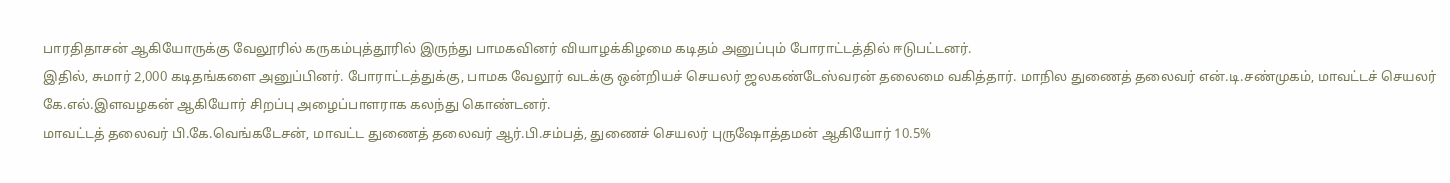பாரதிதாசன் ஆகியோருக்கு வேலூரில் கருகம்புத்தூரில் இருந்து பாமகவினர் வியாழக்கிழமை கடிதம் அனுப்பும் போராட்டத்தில் ஈடுபட்டனர்.
இதில், சுமார் 2,000 கடிதங்களை அனுப்பினர். போராட்டத்துக்கு, பாமக வேலூர் வடக்கு ஒன்றியச் செயலர் ஜலகண்டேஸ்வரன் தலைமை வகித்தார். மாநில துணைத் தலைவர் என்.டி.சண்முகம், மாவட்டச் செயலர் கே.எல்.இளவழகன் ஆகியோர் சிறப்பு அழைப்பாளராக கலந்து கொண்டனர்.
மாவட்டத் தலைவர் பி.கே.வெங்கடேசன், மாவட்ட துணைத் தலைவர் ஆர்.பி.சம்பத், துணைச் செயலர் புருஷோத்தமன் ஆகியோர் 10.5%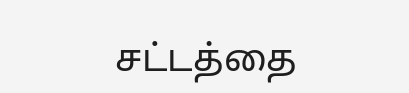சட்டத்தை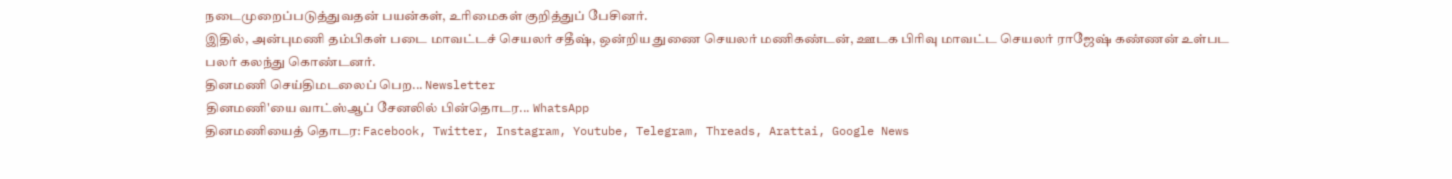நடைமுறைப்படுத்துவதன் பயன்கள், உரிமைகள் குறித்துப் பேசினர்.
இதில், அன்புமணி தம்பிகள் படை மாவட்டச் செயலர் சதீஷ், ஒன்றிய துணை செயலர் மணிகண்டன், ஊடக பிரிவு மாவட்ட செயலர் ராஜேஷ் கண்ணன் உள்பட பலர் கலந்து கொண்டனர்.
தினமணி செய்திமடலைப் பெற... Newsletter
தினமணி'யை வாட்ஸ்ஆப் சேனலில் பின்தொடர... WhatsApp
தினமணியைத் தொடர: Facebook, Twitter, Instagram, Youtube, Telegram, Threads, Arattai, Google News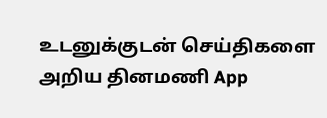உடனுக்குடன் செய்திகளை அறிய தினமணி App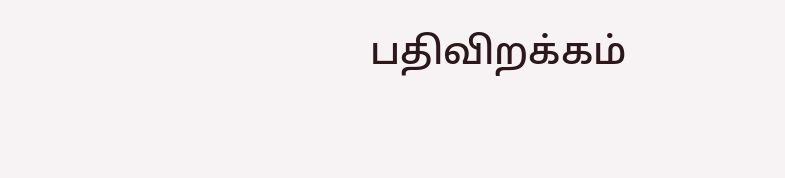பதிவிறக்கம்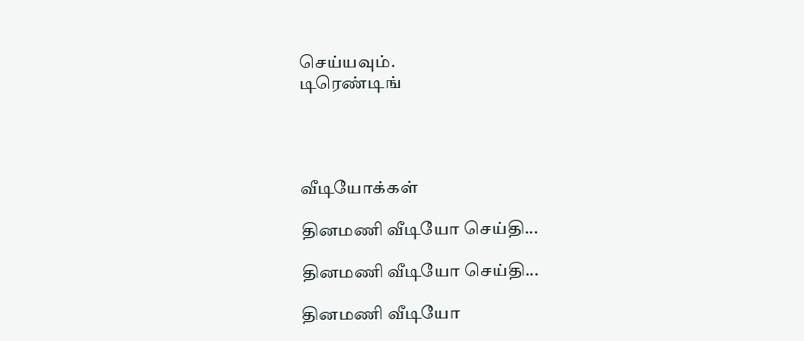செய்யவும்.
டிரெண்டிங்




வீடியோக்கள்

தினமணி வீடியோ செய்தி...

தினமணி வீடியோ செய்தி...

தினமணி வீடியோ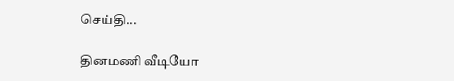செய்தி...

தினமணி வீடியோ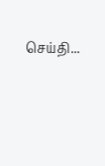செய்தி...